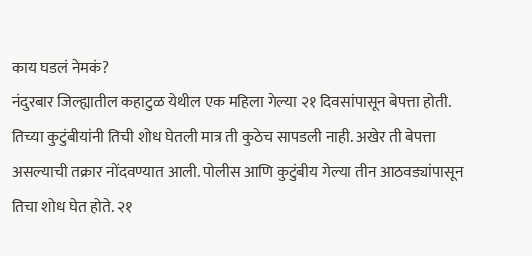काय घडलं नेमकं?
नंदुरबार जिल्ह्यातील कहाटुळ येथील एक महिला गेल्या २१ दिवसांपासून बेपत्ता होती. तिच्या कुटुंबीयांनी तिची शोध घेतली मात्र ती कुठेच सापडली नाही. अखेर ती बेपत्ता असल्याची तक्रार नोंदवण्यात आली. पोलीस आणि कुटुंबीय गेल्या तीन आठवड्यांपासून तिचा शोध घेत होते. २१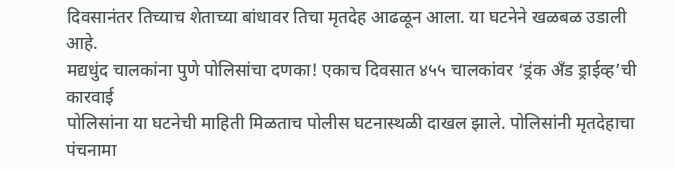दिवसानंतर तिच्याच शेताच्या बांधावर तिचा मृतदेह आढळून आला. या घटनेने खळबळ उडाली आहे.
मद्यधुंद चालकांना पुणे पोलिसांचा दणका! एकाच दिवसात ४५५ चालकांवर ‘ड्रंक अँड ड्राईव्ह’ची कारवाई
पोलिसांना या घटनेची माहिती मिळताच पोलीस घटनास्थळी दाखल झाले. पोलिसांनी मृतदेहाचा पंचनामा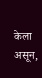केला असून,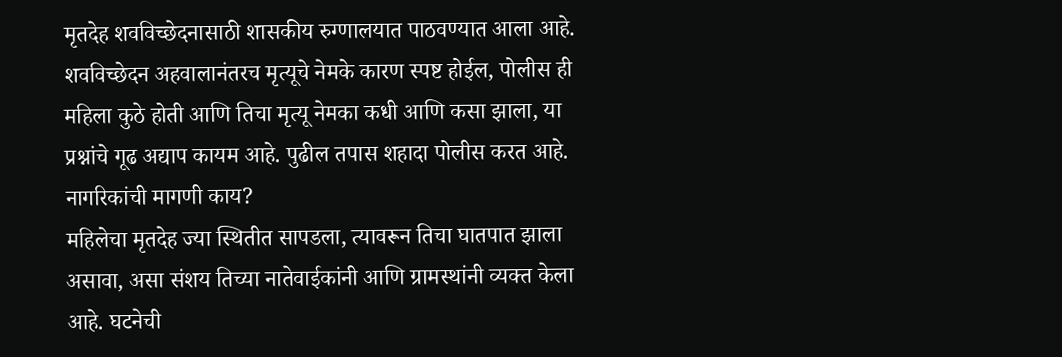मृतदेह शवविच्छेदनासाठी शासकीय रुग्णालयात पाठवण्यात आला आहे. शवविच्छेदन अहवालानंतरच मृत्यूचे नेमके कारण स्पष्ट होईल, पोलीस ही महिला कुठे होती आणि तिचा मृत्यू नेमका कधी आणि कसा झाला, या प्रश्नांचे गूढ अद्याप कायम आहे. पुढील तपास शहादा पोलीस करत आहे.
नागरिकांची मागणी काय?
महिलेचा मृतदेह ज्या स्थितीत सापडला, त्यावरून तिचा घातपात झाला असावा, असा संशय तिच्या नातेवाईकांनी आणि ग्रामस्थांनी व्यक्त केला आहे. घटनेची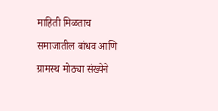माहिती मिळताच समाजातील बांधव आणि ग्रामस्थ मोठ्या संख्येने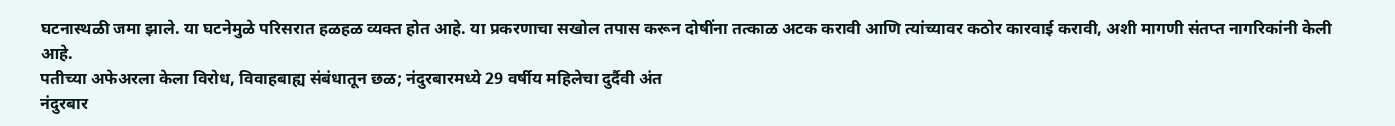घटनास्थळी जमा झाले. या घटनेमुळे परिसरात हळहळ व्यक्त होत आहे. या प्रकरणाचा सखोल तपास करून दोषींना तत्काळ अटक करावी आणि त्यांच्यावर कठोर कारवाई करावी, अशी मागणी संतप्त नागरिकांनी केली आहे.
पतीच्या अफेअरला केला विरोध, विवाहबाह्य संबंधातून छळ; नंदुरबारमध्ये 29 वर्षीय महिलेचा दुर्दैवी अंत
नंदुरबार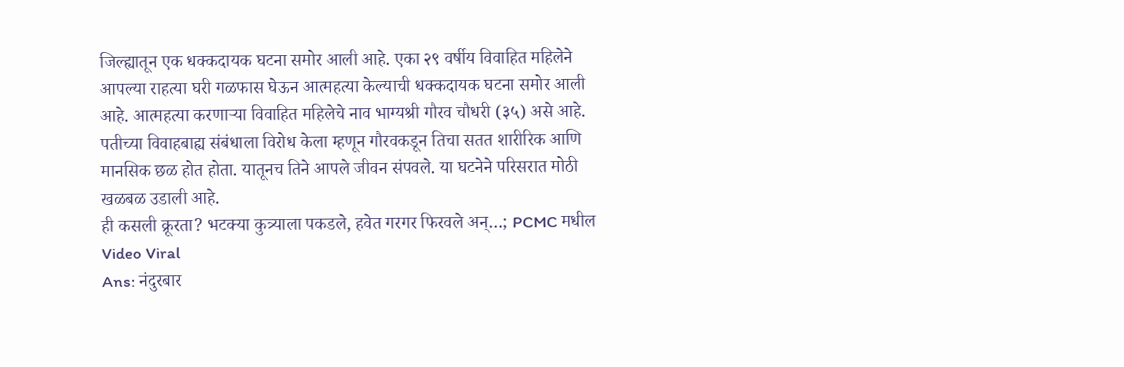जिल्ह्यातून एक धक्कदायक घटना समोर आली आहे. एका २९ वर्षीय विवाहित महिलेने आपल्या राहत्या घरी गळफास घेऊन आत्महत्या केल्याची धक्कदायक घटना समोर आली आहे. आत्महत्या करणाऱ्या विवाहित महिलेचे नाव भाग्यश्री गौरव चौधरी (३५) असे आहे. पतीच्या विवाहबाह्य संबंधाला विरोध केला म्हणून गौरवकडून तिचा सतत शारीरिक आणि मानसिक छळ होत होता. यातूनच तिने आपले जीवन संपवले. या घटनेने परिसरात मोठी खळबळ उडाली आहे.
ही कसली क्रूरता? भटक्या कुत्र्याला पकडले, हवेत गरगर फिरवले अन्…; PCMC मधील Video Viral
Ans: नंदुरबार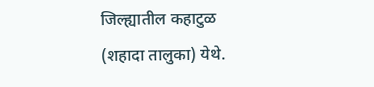जिल्ह्यातील कहाटुळ (शहादा तालुका) येथे.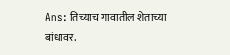Ans: तिच्याच गावातील शेताच्या बांधावर.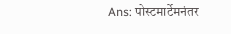Ans: पोस्टमार्टेमनंतर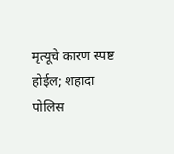मृत्यूचे कारण स्पष्ट होईल; शहादा पोलिस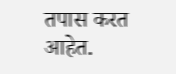तपास करत आहेत.